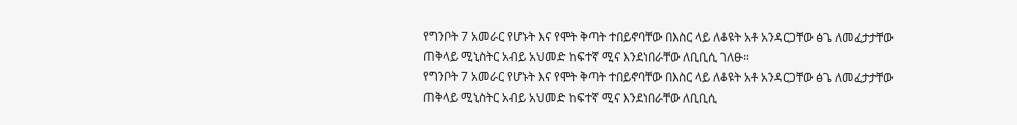የግንቦት 7 አመራር የሆኑት እና የሞት ቅጣት ተበይኖባቸው በእስር ላይ ለቆዩት አቶ አንዳርጋቸው ፅጌ ለመፈታታቸው ጠቅላይ ሚኒስትር አብይ አህመድ ከፍተኛ ሚና እንደነበራቸው ለቢቢሲ ገለፁ።
የግንቦት 7 አመራር የሆኑት እና የሞት ቅጣት ተበይኖባቸው በእስር ላይ ለቆዩት አቶ አንዳርጋቸው ፅጌ ለመፈታታቸው ጠቅላይ ሚኒስትር አብይ አህመድ ከፍተኛ ሚና እንደነበራቸው ለቢቢሲ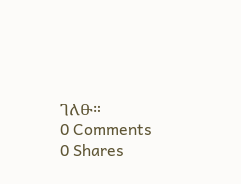ገለፁ።
0 Comments
0 Shares